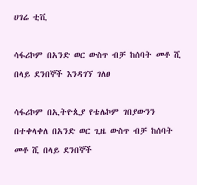ሀገሬ ቲቪ

ሳፋሪኮም በአንድ ወር ውስጥ ብቻ ከሰባት መቶ ሺ በላይ ደንበኞች እንዳገኘ ገለፀ

ሳፋሪኮም በኢትዮጲያ የቴሌኮም ገበያውንን በተቀላቀለ በአንድ ወር ጊዜ ውስጥ ብቻ ከሰባት መቶ ሺ በላይ ደንበኞች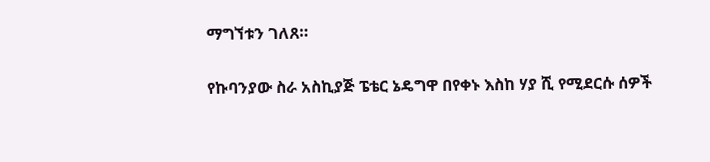ማግኘቱን ገለጸ።

የኩባንያው ስራ አስኪያጅ ፔቴር ኔዴግዋ በየቀኑ እስከ ሃያ ሺ የሚደርሱ ሰዎች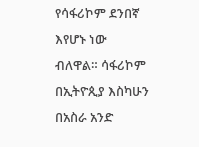የሳፋሪኮም ደንበኛ እየሆኑ ነው ብለዋል። ሳፋሪኮም በኢትዮጲያ እስካሁን በአስራ አንድ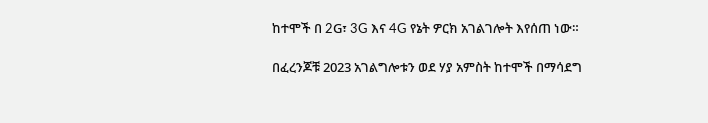ከተሞች በ 2G፣ 3G እና 4G የኔት ዎርክ አገልገሎት እየሰጠ ነው።

በፈረንጆቹ 2023 አገልግሎቱን ወደ ሃያ አምስት ከተሞች በማሳደግ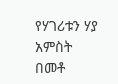የሃገሪቱን ሃያ አምስት በመቶ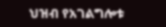ህዝብ የአገልግሎቱ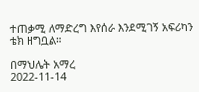ተጠቃሚ ለማድረግ እየሰራ እንደሚገኝ አፍሪካን ቴክ ዘግቧል።

በማህሌት አማረ
2022-11-14